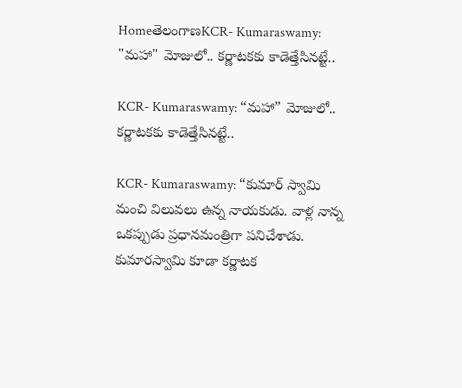HomeతెలంగాణKCR- Kumaraswamy: "మహా" మోజులో.. కర్ణాటకకు కాడెత్తేసినట్టే..

KCR- Kumaraswamy: “మహా” మోజులో.. కర్ణాటకకు కాడెత్తేసినట్టే..

KCR- Kumaraswamy: “కుమార్ స్వామి మంచి విలువలు ఉన్న నాయకుడు. వాళ్ల నాన్న ఒకప్పుడు ప్రధానమంత్రిగా పనిచేశాడు. కుమారస్వామి కూడా కర్ణాటక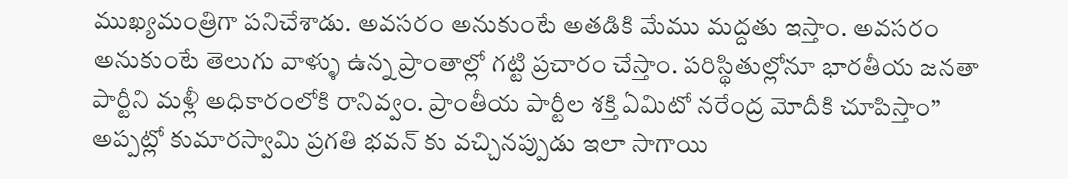ముఖ్యమంత్రిగా పనిచేశాడు. అవసరం అనుకుంటే అతడికి మేము మద్దతు ఇస్తాం. అవసరం అనుకుంటే తెలుగు వాళ్ళు ఉన్న ప్రాంతాల్లో గట్టి ప్రచారం చేస్తాం. పరిస్థితుల్లోనూ భారతీయ జనతా పార్టీని మళ్లీ అధికారంలోకి రానివ్వం. ప్రాంతీయ పార్టీల శక్తి ఏమిటో నరేంద్ర మోదీకి చూపిస్తాం” అప్పట్లో కుమారస్వామి ప్రగతి భవన్ కు వచ్చినప్పుడు ఇలా సాగాయి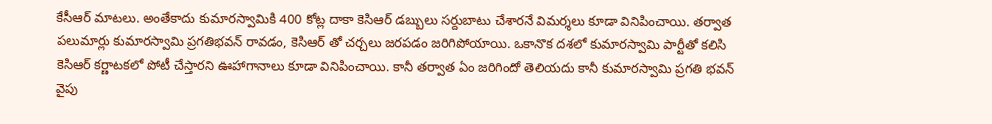కేసీఆర్ మాటలు. అంతేకాదు కుమారస్వామికి 400 కోట్ల దాకా కెసిఆర్ డబ్బులు సర్దుబాటు చేశారనే విమర్శలు కూడా వినిపించాయి. తర్వాత పలుమార్లు కుమారస్వామి ప్రగతిభవన్ రావడం, కెసిఆర్ తో చర్చలు జరపడం జరిగిపోయాయి. ఒకానొక దశలో కుమారస్వామి పార్టీతో కలిసి కెసిఆర్ కర్ణాటకలో పోటీ చేస్తారని ఊహాగానాలు కూడా వినిపించాయి. కానీ తర్వాత ఏం జరిగిందో తెలియదు కానీ కుమారస్వామి ప్రగతి భవన్ వైపు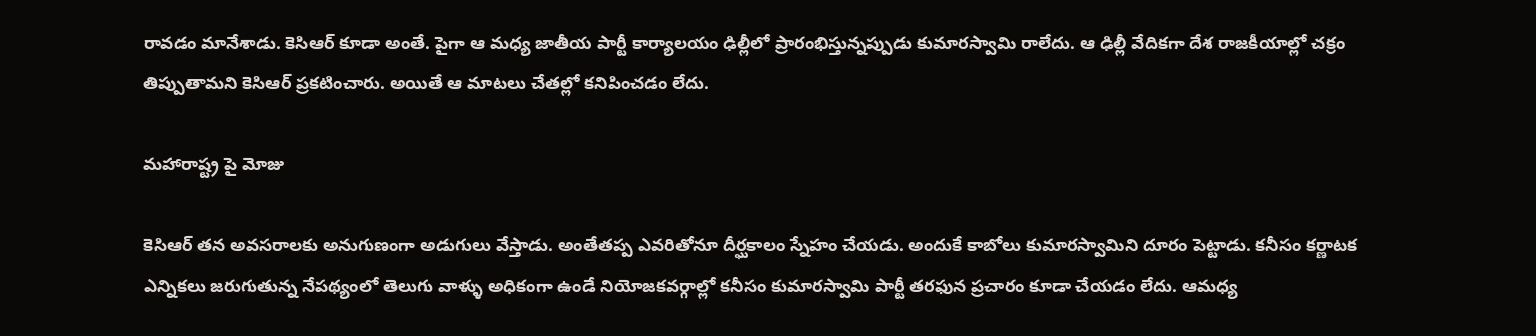రావడం మానేశాడు. కెసిఆర్ కూడా అంతే. పైగా ఆ మధ్య జాతీయ పార్టీ కార్యాలయం ఢిల్లీలో ప్రారంభిస్తున్నప్పుడు కుమారస్వామి రాలేదు. ఆ ఢిల్లీ వేదికగా దేశ రాజకీయాల్లో చక్రం తిప్పుతామని కెసిఆర్ ప్రకటించారు. అయితే ఆ మాటలు చేతల్లో కనిపించడం లేదు.

మహారాష్ట్ర పై మోజు

కెసిఆర్ తన అవసరాలకు అనుగుణంగా అడుగులు వేస్తాడు. అంతేతప్ప ఎవరితోనూ దీర్ఘకాలం స్నేహం చేయడు. అందుకే కాబోలు కుమారస్వామిని దూరం పెట్టాడు. కనీసం కర్ణాటక ఎన్నికలు జరుగుతున్న నేపథ్యంలో తెలుగు వాళ్ళు అధికంగా ఉండే నియోజకవర్గాల్లో కనీసం కుమారస్వామి పార్టీ తరఫున ప్రచారం కూడా చేయడం లేదు. ఆమధ్య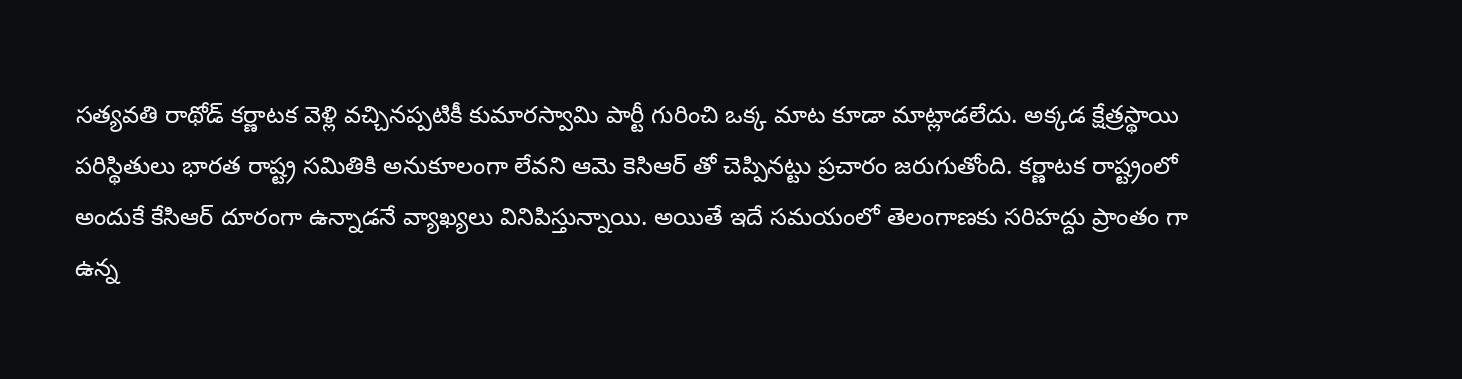సత్యవతి రాథోడ్ కర్ణాటక వెళ్లి వచ్చినప్పటికీ కుమారస్వామి పార్టీ గురించి ఒక్క మాట కూడా మాట్లాడలేదు. అక్కడ క్షేత్రస్థాయి పరిస్థితులు భారత రాష్ట్ర సమితికి అనుకూలంగా లేవని ఆమె కెసిఆర్ తో చెప్పినట్టు ప్రచారం జరుగుతోంది. కర్ణాటక రాష్ట్రంలో అందుకే కేసిఆర్ దూరంగా ఉన్నాడనే వ్యాఖ్యలు వినిపిస్తున్నాయి. అయితే ఇదే సమయంలో తెలంగాణకు సరిహద్దు ప్రాంతం గా ఉన్న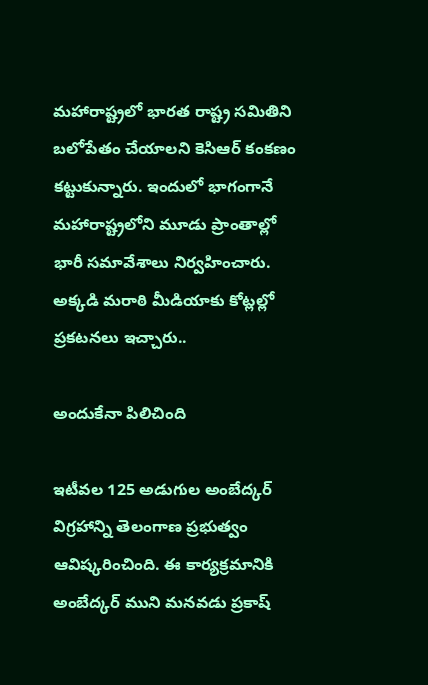మహారాష్ట్రలో భారత రాష్ట్ర సమితిని బలోపేతం చేయాలని కెసిఆర్ కంకణం కట్టుకున్నారు. ఇందులో భాగంగానే మహారాష్ట్రలోని మూడు ప్రాంతాల్లో భారీ సమావేశాలు నిర్వహించారు. అక్కడి మరాఠి మీడియాకు కోట్లల్లో ప్రకటనలు ఇచ్చారు..

అందుకేనా పిలిచింది

ఇటీవల 125 అడుగుల అంబేద్కర్ విగ్రహాన్ని తెలంగాణ ప్రభుత్వం ఆవిష్కరించింది. ఈ కార్యక్రమానికి అంబేద్కర్ ముని మనవడు ప్రకాష్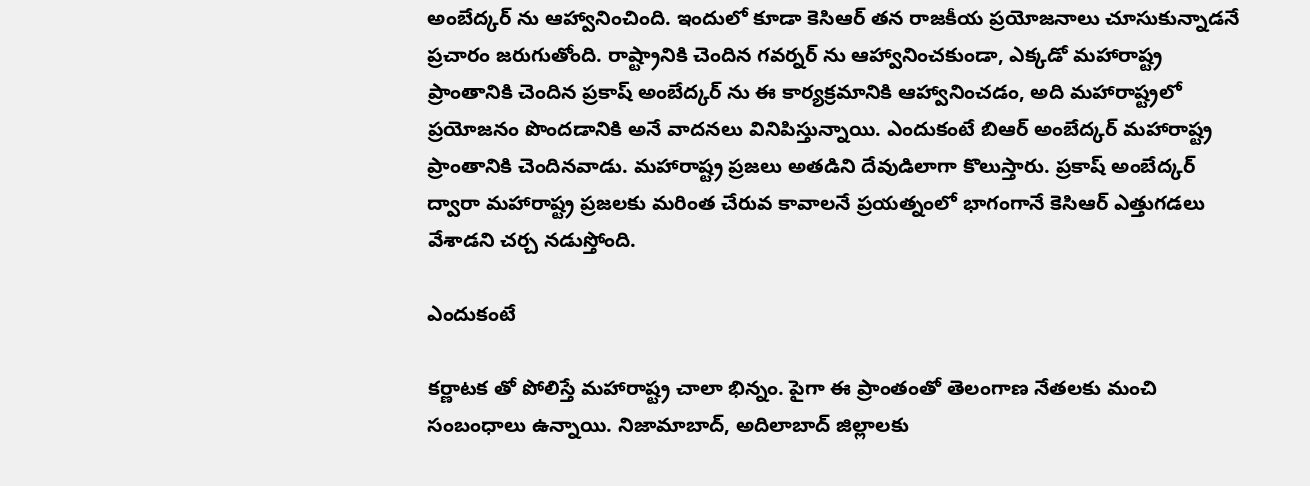అంబేద్కర్ ను ఆహ్వానించింది. ఇందులో కూడా కెసిఆర్ తన రాజకీయ ప్రయోజనాలు చూసుకున్నాడనే ప్రచారం జరుగుతోంది. రాష్ట్రానికి చెందిన గవర్నర్ ను ఆహ్వానించకుండా, ఎక్కడో మహారాష్ట్ర ప్రాంతానికి చెందిన ప్రకాష్ అంబేద్కర్ ను ఈ కార్యక్రమానికి ఆహ్వానించడం, అది మహారాష్ట్రలో ప్రయోజనం పొందడానికి అనే వాదనలు వినిపిస్తున్నాయి. ఎందుకంటే బిఆర్ అంబేద్కర్ మహారాష్ట్ర ప్రాంతానికి చెందినవాడు. మహారాష్ట్ర ప్రజలు అతడిని దేవుడిలాగా కొలుస్తారు. ప్రకాష్ అంబేద్కర్ ద్వారా మహారాష్ట్ర ప్రజలకు మరింత చేరువ కావాలనే ప్రయత్నంలో భాగంగానే కెసిఆర్ ఎత్తుగడలు వేశాడని చర్చ నడుస్తోంది.

ఎందుకంటే

కర్ణాటక తో పోలిస్తే మహారాష్ట్ర చాలా భిన్నం. పైగా ఈ ప్రాంతంతో తెలంగాణ నేతలకు మంచి సంబంధాలు ఉన్నాయి. నిజామాబాద్, అదిలాబాద్ జిల్లాలకు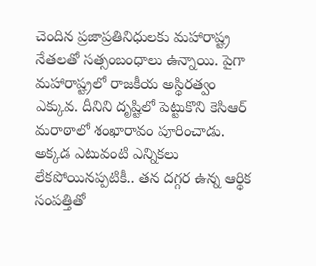చెందిన ప్రజాప్రతినిధులకు మహారాష్ట్ర నేతలతో సత్సంబంధాలు ఉన్నాయి. పైగా మహారాష్ట్రలో రాజకీయ అస్థిరత్వం ఎక్కువ. దీనిని దృష్టిలో పెట్టుకొని కెసిఆర్ మరాఠాలో శంఖారావం పూరించాడు. అక్కడ ఎటువంటి ఎన్నికలు లేకపోయినప్పటికీ.. తన దగ్గర ఉన్న ఆర్థిక సంపత్తితో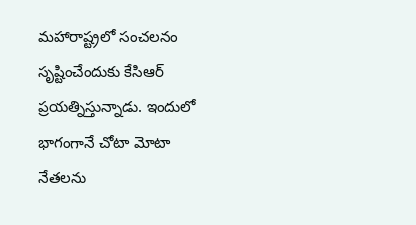మహారాష్ట్రలో సంచలనం సృష్టించేందుకు కేసిఆర్ ప్రయత్నిస్తున్నాడు. ఇందులో భాగంగానే చోటా మోటా నేతలను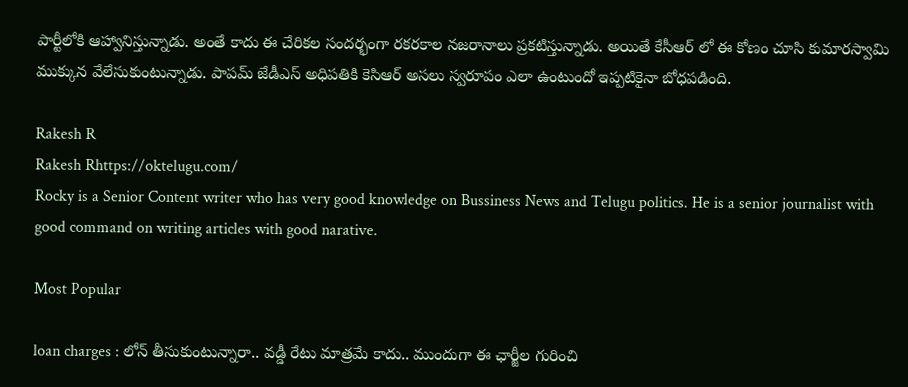పార్టీలోకి ఆహ్వానిస్తున్నాడు. అంతే కాదు ఈ చేరికల సందర్భంగా రకరకాల నజరానాలు ప్రకటిస్తున్నాడు. అయితే కేసీఆర్ లో ఈ కోణం చూసి కుమారస్వామి ముక్కున వేలేసుకుంటున్నాడు. పాపమ్ జేడీఎస్ అధిపతికి కెసిఆర్ అసలు స్వరూపం ఎలా ఉంటుందో ఇప్పటికైనా బోధపడింది.

Rakesh R
Rakesh Rhttps://oktelugu.com/
Rocky is a Senior Content writer who has very good knowledge on Bussiness News and Telugu politics. He is a senior journalist with good command on writing articles with good narative.

Most Popular

loan charges : లోన్ తీసుకుంటున్నారా.. వడ్డీ రేటు మాత్రమే కాదు.. ముందుగా ఈ ఛార్జీల గురించి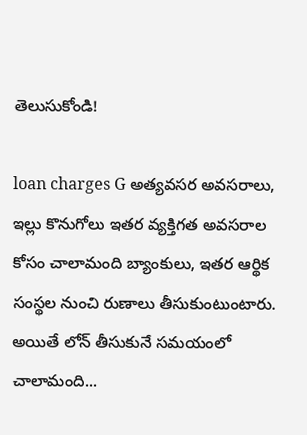తెలుసుకోండి!

loan charges G అత్యవసర అవసరాలు, ఇల్లు కొనుగోలు ఇతర వ్యక్తిగత అవసరాల కోసం చాలామంది బ్యాంకులు, ఇతర ఆర్థిక సంస్థల నుంచి రుణాలు తీసుకుంటుంటారు. అయితే లోన్ తీసుకునే సమయంలో చాలామంది...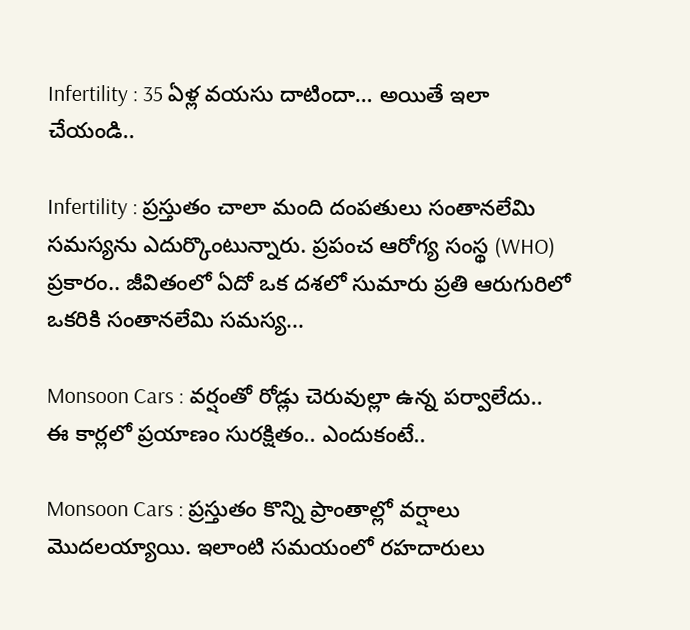Infertility : 35 ఏళ్ల వయసు దాటిందా… అయితే ఇలా చేయండి..

Infertility : ప్రస్తుతం చాలా మంది దంపతులు సంతానలేమి సమస్యను ఎదుర్కొంటున్నారు. ప్రపంచ ఆరోగ్య సంస్థ (WHO) ప్రకారం.. జీవితంలో ఏదో ఒక దశలో సుమారు ప్రతి ఆరుగురిలో ఒకరికి సంతానలేమి సమస్య...

Monsoon Cars : వర్షంతో రోడ్లు చెరువుల్లా ఉన్న పర్వాలేదు.. ఈ కార్లలో ప్రయాణం సురక్షితం.. ఎందుకంటే..

Monsoon Cars : ప్రస్తుతం కొన్ని ప్రాంతాల్లో వర్షాలు మొదలయ్యాయి. ఇలాంటి సమయంలో రహదారులు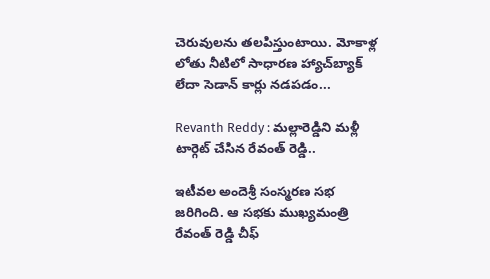చెరువులను తలపిస్తుంటాయి. మోకాళ్ల లోతు నీటిలో సాధారణ హ్యాచ్‌బ్యాక్ లేదా సెడాన్ కార్లు నడపడం...

Revanth Reddy : మల్లారెడ్డిని మళ్లీ టార్గెట్ చేసిన రేవంత్ రెడ్డి..

ఇటీవల అందెశ్రీ సంస్మరణ సభ జరిగింది. ఆ సభకు ముఖ్యమంత్రి రేవంత్ రెడ్డి చీఫ్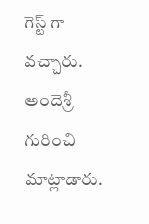గెస్ట్ గా వచ్చారు. అందెశ్రీ గురించి మాట్లాడారు.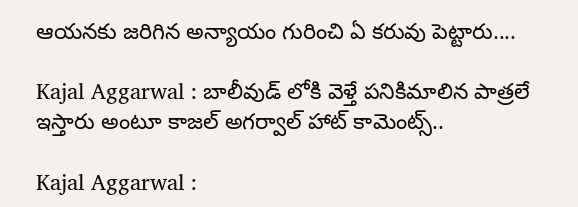ఆయనకు జరిగిన అన్యాయం గురించి ఏ కరువు పెట్టారు....

Kajal Aggarwal : బాలీవుడ్ లోకి వెళ్తే పనికిమాలిన పాత్రలే ఇస్తారు అంటూ కాజల్ అగర్వాల్ హాట్ కామెంట్స్..

Kajal Aggarwal :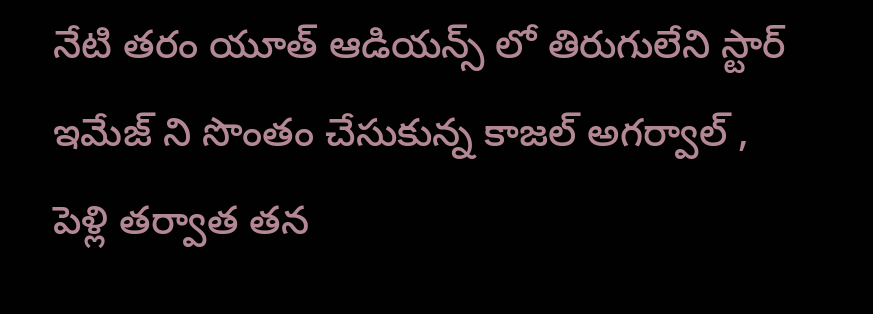నేటి తరం యూత్ ఆడియన్స్ లో తిరుగులేని స్టార్ ఇమేజ్ ని సొంతం చేసుకున్న కాజల్ అగర్వాల్ , పెళ్లి తర్వాత తన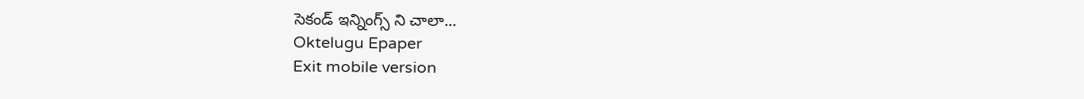సెకండ్ ఇన్నింగ్స్ ని చాలా...
Oktelugu Epaper
Exit mobile version